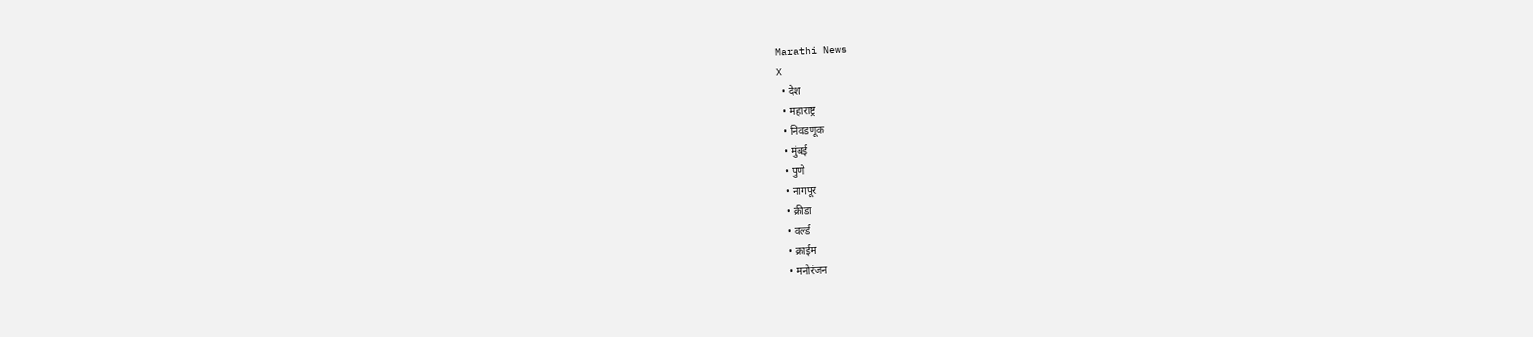Marathi News
X
  • देश
  • महाराष्ट्र
  • निवडणूक
  • मुंबई
  • पुणे
  • नागपूर
  • क्रीडा
  • वर्ल्ड
  • क्राईम
  • मनोरंजन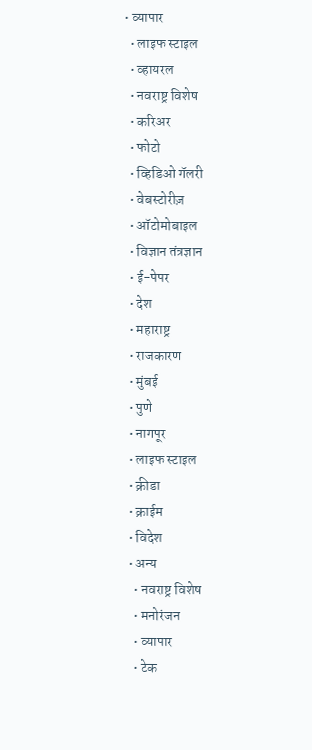• व्यापार
  • लाइफ स्टाइल
  • व्हायरल
  • नवराष्ट्र विशेष
  • करिअर
  • फोटो
  • व्हिडिओ गॅलरी
  • वेबस्टोरीज़
  • ऑटोमोबाइल
  • विज्ञान तंत्रज्ञान
  • ई-पेपर
  • देश
  • महाराष्ट्र
  • राजकारण
  • मुंबई
  • पुणे
  • नागपूर
  • लाइफ स्टाइल
  • क्रीडा
  • क्राईम
  • विदेश
  • अन्य
    • नवराष्ट्र विशेष
    • मनोरंजन
    • व्यापार
    • टेक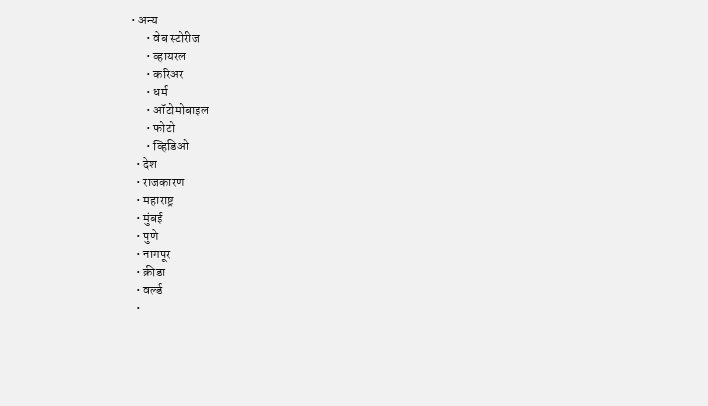• अन्य
      • वेब स्टोरीज
      • व्हायरल
      • करिअर
      • धर्म
      • ऑटोमोबाइल
      • फोटो
      • व्हिडिओ
  • देश
  • राजकारण
  • महाराष्ट्र
  • मुंबई
  • पुणे
  • नागपूर
  • क्रीडा
  • वर्ल्ड
  •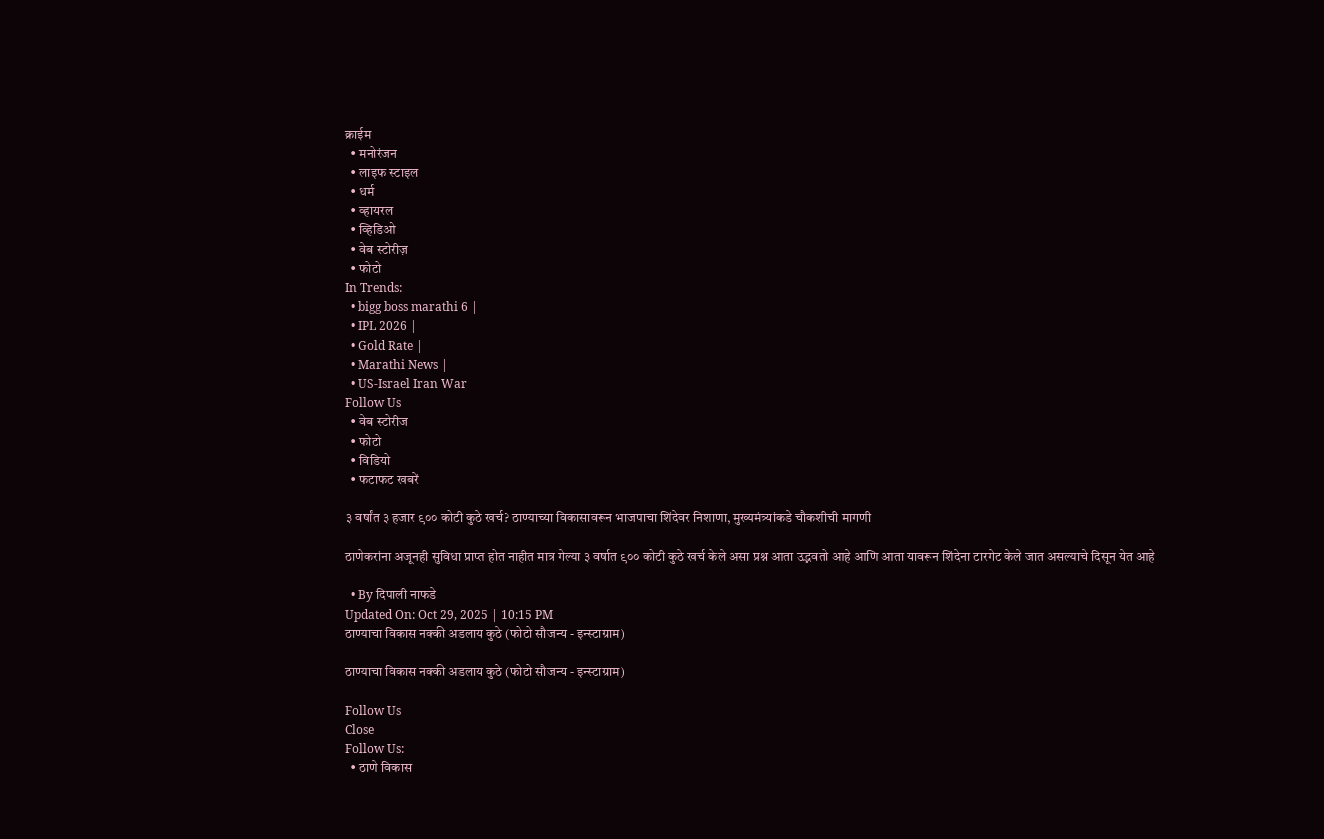क्राईम
  • मनोरंजन
  • लाइफ स्टाइल
  • धर्म
  • व्हायरल
  • व्हिडिओ
  • वेब स्टोरीज़
  • फोटो
In Trends:
  • bigg boss marathi 6 |
  • IPL 2026 |
  • Gold Rate |
  • Marathi News |
  • US-Israel Iran War
Follow Us
  • वेब स्टोरीज
  • फोटो
  • विडियो
  • फटाफट खबरें

३ वर्षांत ३ हजार ९०० कोटी कुठे खर्च? ठाण्याच्या विकासावरून भाजपाचा शिंदेवर निशाणा, मुख्यमंत्र्यांकडे चौकशीची मागणी

ठाणेकरांना अजूनही सुविधा प्राप्त होत नाहीत मात्र गेल्या ३ वर्षात ९०० कोटी कुठे खर्च केले असा प्रश्न आता उद्भवतो आहे आणि आता यावरून शिंदेना टारगेट केले जात असल्याचे दिसून येत आहे

  • By दिपाली नाफडे
Updated On: Oct 29, 2025 | 10:15 PM
ठाण्याचा विकास नक्की अडलाय कुठे (फोटो सौजन्य - इन्स्टाग्राम)

ठाण्याचा विकास नक्की अडलाय कुठे (फोटो सौजन्य - इन्स्टाग्राम)

Follow Us
Close
Follow Us:
  • ठाणे विकास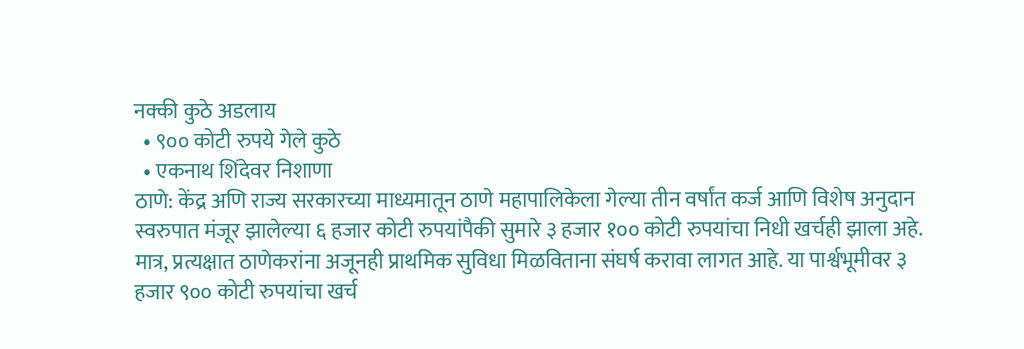नक्की कुठे अडलाय
  • ९०० कोटी रुपये गेले कुठे
  • एकनाथ शिंदेवर निशाणा
ठाणे: केंद्र अणि राज्य सरकारच्या माध्यमातून ठाणे महापालिकेला गेल्या तीन वर्षांत कर्ज आणि विशेष अनुदान स्वरुपात मंजूर झालेल्या ६ हजार कोटी रुपयांपैकी सुमारे ३ हजार १०० कोटी रुपयांचा निधी खर्चही झाला अहे. मात्र, प्रत्यक्षात ठाणेकरांना अजूनही प्राथमिक सुविधा मिळविताना संघर्ष करावा लागत आहे. या पार्श्वभूमीवर ३ हजार ९०० कोटी रुपयांचा खर्च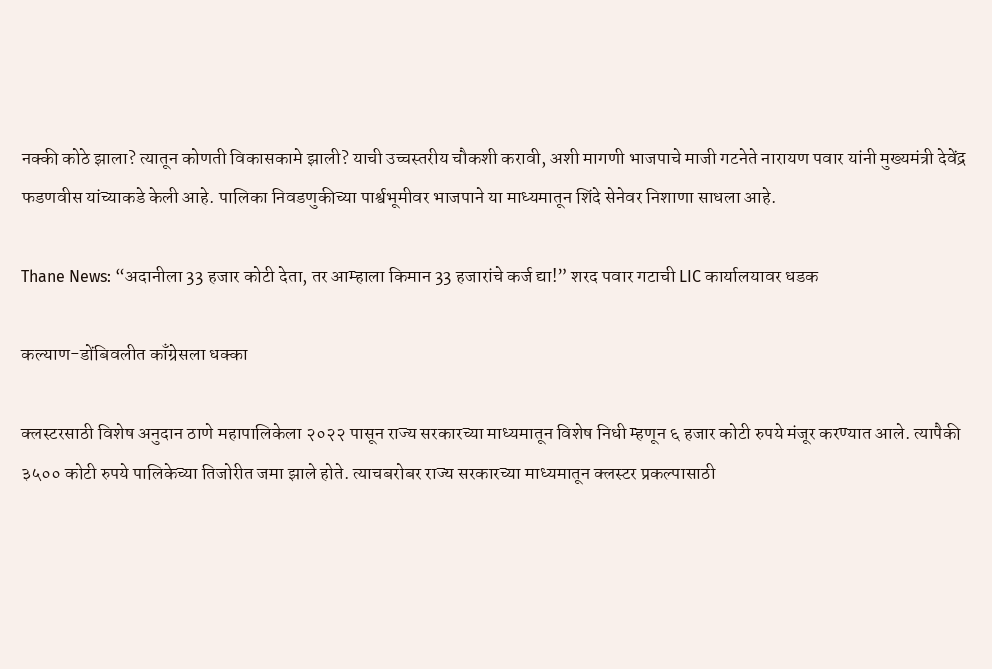नक्की कोठे झाला? त्यातून कोणती विकासकामे झाली? याची उच्चस्तरीय चौकशी करावी, अशी मागणी भाजपाचे माजी गटनेते नारायण पवार यांनी मुख्यमंत्री देवेंद्र फडणवीस यांच्याकडे केली आहे. पालिका निवडणुकीच्या पार्श्वभूमीवर भाजपाने या माध्यमातून शिंदे सेनेवर निशाणा साधला आहे.

Thane News: “अदानीला 33 हजार कोटी देता, तर आम्हाला किमान 33 हजारांचे कर्ज द्या!” शरद पवार गटाची LIC कार्यालयावर धडक

कल्याण-डोंबिवलीत काँग्रेसला धक्का

क्लस्टरसाठी विशेष अनुदान ठाणे महापालिकेला २०२२ पासून राज्य सरकारच्या माध्यमातून विशेष निधी म्हणून ६ हजार कोटी रुपये मंजूर करण्यात आले. त्यापैकी ३५०० कोटी रुपये पालिकेच्या तिजोरीत जमा झाले होते. त्याचबरोबर राज्य सरकारच्या माध्यमातून क्लस्टर प्रकल्पासाठी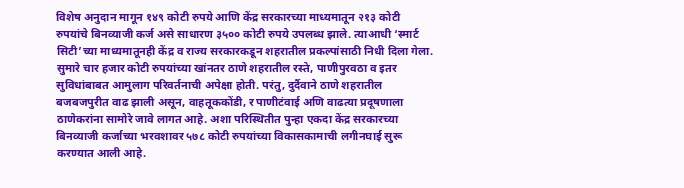विशेष अनुदान मागून १४९ कोटी रुपये आणि केंद्र सरकारच्या माध्यमातून २१३ कोटी रुपयांचे बिनव्याजी कर्ज असे साधारण ३५०० कोटी रुपये उपलब्ध झाले. त्याआधी ‘स्मार्ट सिटी’च्या माध्यमातूनही केंद्र व राज्य सरकारकडून शहरातील प्रकल्पांसाठी निधी दिला गेला. सुमारे चार हजार कोटी रुपयांच्या खांनतर ठाणे शहरातील रस्ते, पाणीपुरवठा व इतर सुविधांबाबत आमुलाग परिवर्तनाची अपेक्षा होती. परंतु, दुर्दैवाने ठाणे शहरातील बजबजपुरीत वाढ झाली असून, वाहतूककोंडी, र पाणीटंवाई अणि वाढत्या प्रदूषणाला ठाणेकरांना सामोरे जावे लागत आहे. अशा परिस्थितीत पुन्हा एकदा केंद्र सरकारच्या बिनव्याजी कर्जाच्या भरवशावर ५७८ कोटी रुपयांच्या विकासकामाची लगीनघाई सुरू करण्यात आली आहे.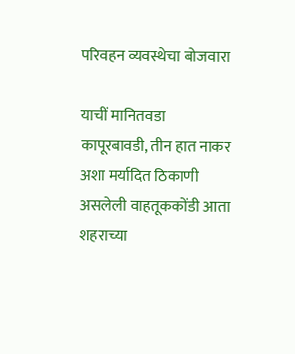परिवहन व्यवस्थेचा बोजवारा

याचीं मानितवडा कापूरबावडी, तीन हात नाकर अशा मर्यादित ठिकाणी असलेली वाहतूककोंडी आता शहराच्या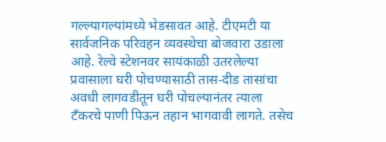गल्ल्यागल्यांमध्ये भेडसावत आहे. टीएमटी या सार्वजनिक परिवहन व्यवस्थेचा बोजवारा उडाला आहे. रेल्वे स्टेशनवर सायंकाळी उतरलेल्या प्रवासाला घरी पोचण्यासाठी तास-दीड तासांचा अवधी लागवडीतून घरी पोचल्यानंतर त्याला टँकरचे पाणी पिऊन तहान भागवावी लागते. तसेच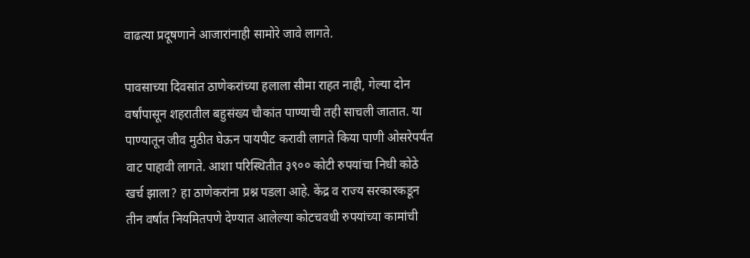वाढत्या प्रदूषणाने आजारांनाही सामोरे जावे लागते.

पावसाच्या दिवसांत ठाणेकरांच्या हलाला सीमा राहत नाही, गेल्या दोन वर्षांपासून शहरातील बहुसंख्य चौकांत पाण्याची तही साचली जातात. या पाण्यातून जीव मुठीत घेऊन पायपीट करावी लागते किया पाणी ओसरेपर्यंत वाट पाहावी लागते. आशा परिस्थितीत ३९०० कोटी रुपयांचा निधी कोठे खर्च झाला? हा ठाणेकरांना प्रश्न पडला आहे. केंद्र व राज्य सरकारकडून तीन वर्षांत नियमितपणे देण्यात आलेल्या कोटचवधी रुपयांच्या कामांची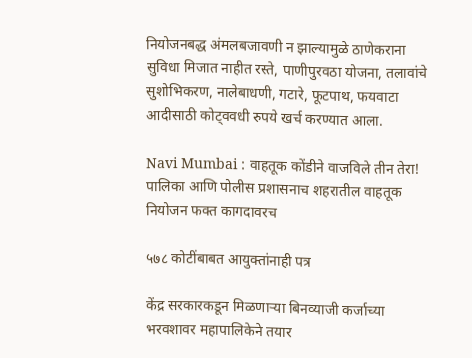नियोजनबद्ध अंमलबजावणी न झाल्यामुळे ठाणेकराना सुविधा मिजात नाहीत रस्ते, पाणीपुरवठा योजना, तलावांचे सुशोभिकरण, नालेबाधणी, गटारे, फूटपाथ, फयवाटा आदीसाठी कोट्ववधी रुपये खर्च करण्यात आला.

Navi Mumbai : वाहतूक कोंडीने वाजविले तीन तेरा! पालिका आणि पोलीस प्रशासनाच शहरातील वाहतूक नियोजन फक्त कागदावरच

५७८ कोटींबाबत आयुक्तांनाही पत्र

केंद्र सरकारकडून मिळणाऱ्या बिनव्याजी कर्जाच्या भरवशावर महापालिकेने तयार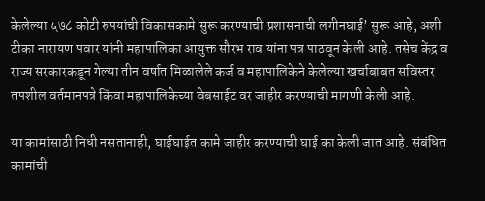केलेल्या ५७८ कोटी रुपयांची विकासकामे सुरू करण्याची प्रशासनाची लगीनघाई’ सुरू आहे, अशी टीका नारायण पवार यांनी महापालिका आयुक्त सौरभ राव यांना पत्र पाठवून केली आहे. तसेच केंद्र व राज्य सरकारकडून गेल्या तीन वर्षात मिळालेले कर्ज व महापालिकेने केलेल्या खर्चाबाबत सविस्तर तपशील वर्तमानपत्रे किंवा महापालिकेच्या वेबसाईट वर जाहीर करण्याची मागणी केली आहे.

या कामांसाठी निधी नसतानाही, घाईघाईत कामे जाहीर करण्याची घाई का केली जात आहे. संबंधित कामांची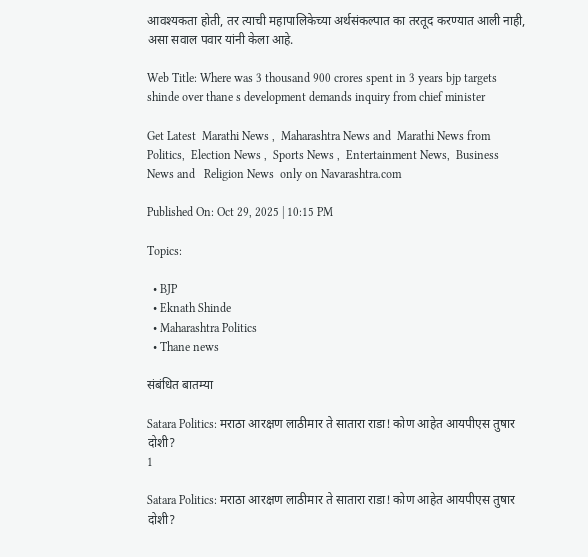आवश्यकता होती, तर त्याची महापालिकेच्या अर्थसंकल्पात का तरतूद करण्यात आली नाही, असा सवाल पवार यांनी केला आहे.

Web Title: Where was 3 thousand 900 crores spent in 3 years bjp targets shinde over thane s development demands inquiry from chief minister

Get Latest  Marathi News ,  Maharashtra News and  Marathi News from Politics,  Election News ,  Sports News ,  Entertainment News,  Business News and   Religion News  only on Navarashtra.com

Published On: Oct 29, 2025 | 10:15 PM

Topics:

  • BJP
  • Eknath Shinde
  • Maharashtra Politics
  • Thane news

संबंधित बातम्या

Satara Politics: मराठा आरक्षण लाठीमार ते सातारा राडा! कोण आहेत आयपीएस तुषार दोशी?
1

Satara Politics: मराठा आरक्षण लाठीमार ते सातारा राडा! कोण आहेत आयपीएस तुषार दोशी?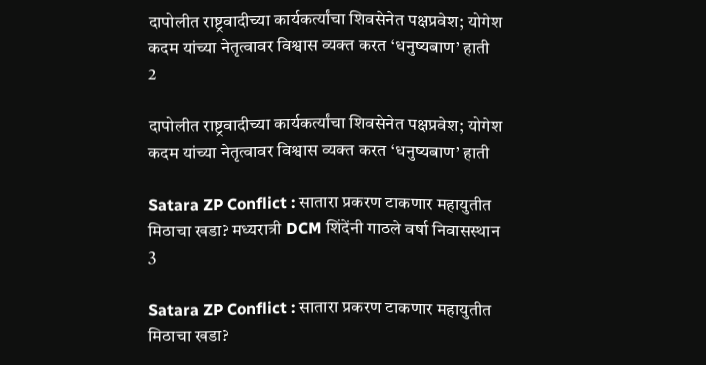दापोलीत राष्ट्रवादीच्या कार्यकर्त्यांचा शिवसेनेत पक्षप्रवेश; योगेश कदम यांच्या नेतृत्वावर विश्वास व्यक्त करत ‘धनुष्यबाण’ हाती
2

दापोलीत राष्ट्रवादीच्या कार्यकर्त्यांचा शिवसेनेत पक्षप्रवेश; योगेश कदम यांच्या नेतृत्वावर विश्वास व्यक्त करत ‘धनुष्यबाण’ हाती

Satara ZP Conflict : सातारा प्रकरण टाकणार महायुतीत मिठाचा खडा? मध्यरात्री DCM शिंदेंनी गाठले वर्षा निवासस्थान
3

Satara ZP Conflict : सातारा प्रकरण टाकणार महायुतीत मिठाचा खडा?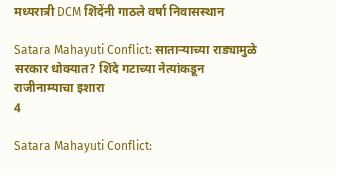मध्यरात्री DCM शिंदेंनी गाठले वर्षा निवासस्थान

Satara Mahayuti Conflict: साताऱ्याच्या राड्यामुळे सरकार धोक्यात? शिंदे गटाच्या नेत्यांकडून राजीनाम्याचा इशारा
4

Satara Mahayuti Conflict: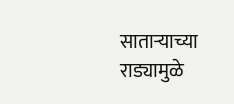साताऱ्याच्या राड्यामुळे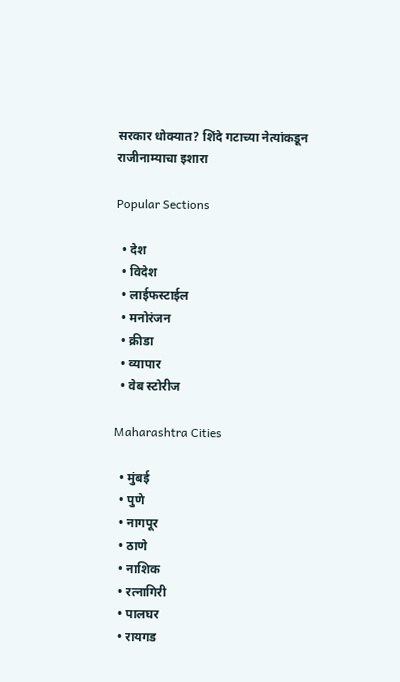सरकार धोक्यात? शिंदे गटाच्या नेत्यांकडून राजीनाम्याचा इशारा

Popular Sections

  • देश
  • विदेश
  • लाईफस्टाईल
  • मनोरंजन
  • क्रीडा
  • व्यापार
  • वेब स्टोरीज

Maharashtra Cities

  • मुंबई
  • पुणे
  • नागपूर
  • ठाणे
  • नाशिक
  • रत्नागिरी
  • पालघर
  • रायगड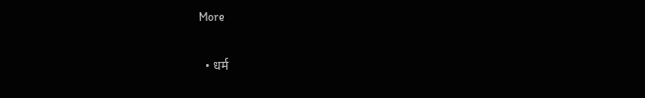More

  • धर्म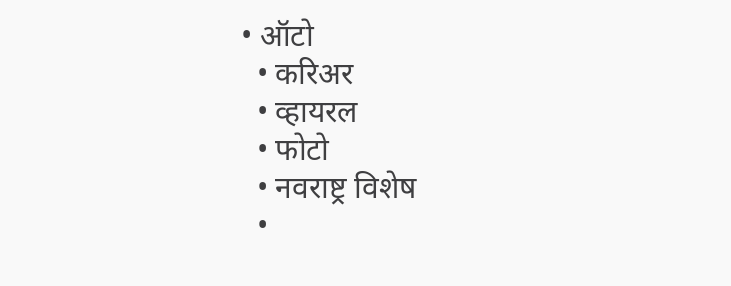• ऑटो
  • करिअर
  • व्हायरल
  • फोटो
  • नवराष्ट्र विशेष
  •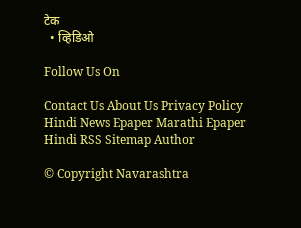टेक
  • व्हिडिओ

Follow Us On

Contact Us About Us Privacy Policy
Hindi News Epaper Marathi Epaper Hindi RSS Sitemap Author

© Copyright Navarashtra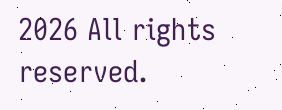2026 All rights reserved.